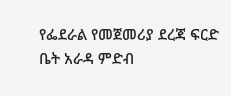የፌደራል የመጀመሪያ ደረጃ ፍርድ ቤት አራዳ ምድብ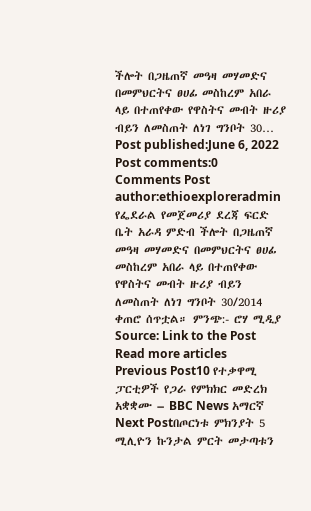ችሎት በጋዜጠኛ መዓዛ መሃመድና በመምህርትና ፀሀፊ መስከረም አበራ ላይ በተጠየቀው የዋስትና መብት ዙሪያ ብይን ለመስጠት ለነገ ግንቦት 30… Post published:June 6, 2022 Post comments:0 Comments Post author:ethioexploreradmin የፌደራል የመጀመሪያ ደረጃ ፍርድ ቤት አራዳ ምድብ ችሎት በጋዜጠኛ መዓዛ መሃመድና በመምህርትና ፀሀፊ መስከረም አበራ ላይ በተጠየቀው የዋስትና መብት ዙሪያ ብይን ለመስጠት ለነገ ግንቦት 30/2014 ቀጠሮ ሰጥቷል። ምንጭ:- ሮሃ ሚዲያ Source: Link to the Post Read more articles Previous Post10 የተቃዋሚ ፓርቲዎች የጋራ የምክክር መድረክ አቋቋሙ – BBC News አማርኛ Next Postበጦርነቱ ምክንያት 5 ሚሊዮን ኩንታል ምርት መታጣቱን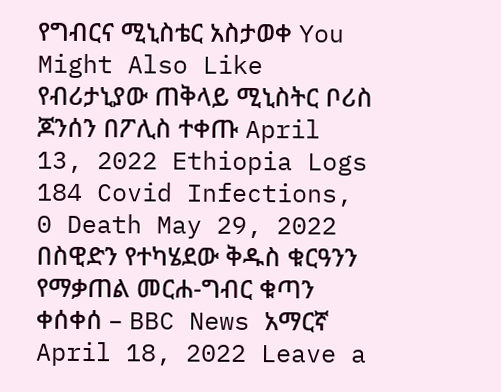የግብርና ሚኒስቴር አስታወቀ You Might Also Like የብሪታኒያው ጠቅላይ ሚኒስትር ቦሪስ ጆንሰን በፖሊስ ተቀጡ April 13, 2022 Ethiopia Logs 184 Covid Infections, 0 Death May 29, 2022 በስዊድን የተካሄደው ቅዱስ ቁርዓንን የማቃጠል መርሐ-ግብር ቁጣን ቀሰቀሰ – BBC News አማርኛ April 18, 2022 Leave a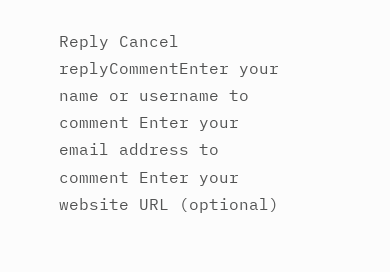Reply Cancel replyCommentEnter your name or username to comment Enter your email address to comment Enter your website URL (optional)